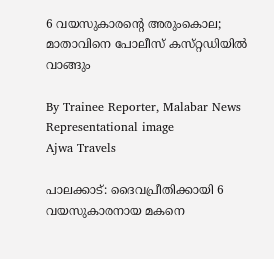6 വയസുകാരന്റെ അരുംകൊല; മാതാവിനെ പോലീസ് കസ്‌റ്റഡിയിൽ വാങ്ങും

By Trainee Reporter, Malabar News
Representational image
Ajwa Travels

പാലക്കാട്: ദൈവപ്രീതിക്കായി 6 വയസുകാരനായ മകനെ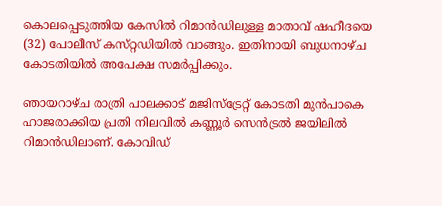കൊലപ്പെടുത്തിയ കേസിൽ റിമാൻഡിലുള്ള മാതാവ് ഷഹീദയെ (32) പോലീസ് കസ്‌റ്റഡിയിൽ വാങ്ങും. ഇതിനായി ബുധനാഴ്‌ച കോടതിയിൽ അപേക്ഷ സമർപ്പിക്കും.

ഞായറാഴ്‌ച രാത്രി പാലക്കാട് മജിസ്‌ട്രേറ്റ് കോടതി മുൻപാകെ ഹാജരാക്കിയ പ്രതി നിലവിൽ കണ്ണൂർ സെൻട്രൽ ജയിലിൽ റിമാൻഡിലാണ്. കോവിഡ്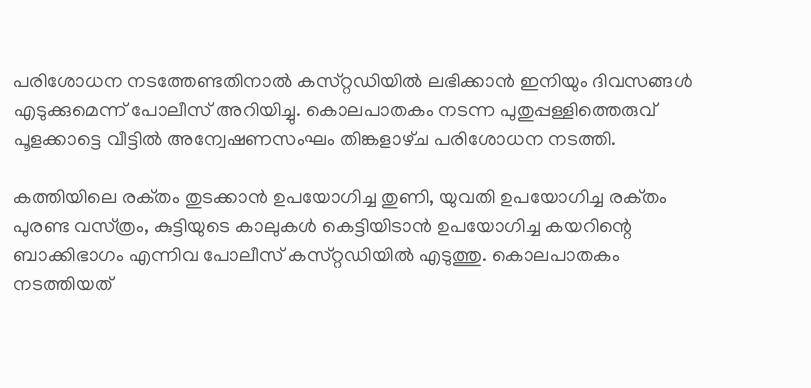പരിശോധന നടത്തേണ്ടതിനാൽ കസ്‌റ്റഡിയിൽ ലഭിക്കാൻ ഇനിയും ദിവസങ്ങൾ എടുക്കുമെന്ന് പോലീസ് അറിയിച്ചു. കൊലപാതകം നടന്ന പുതുപ്പള്ളിത്തെരുവ് പൂളക്കാട്ടെ വീട്ടിൽ അന്വേഷണസംഘം തിങ്കളാഴ്‌ച പരിശോധന നടത്തി.

കത്തിയിലെ രക്‌തം തുടക്കാൻ ഉപയോഗിച്ച തുണി, യുവതി ഉപയോഗിച്ച രക്‌തം പുരണ്ട വസ്‌ത്രം, കുട്ടിയുടെ കാലുകൾ കെട്ടിയിടാൻ ഉപയോഗിച്ച കയറിന്റെ ബാക്കിഭാഗം എന്നിവ പോലീസ് കസ്‌റ്റഡിയിൽ എടുത്തു. കൊലപാതകം നടത്തിയത്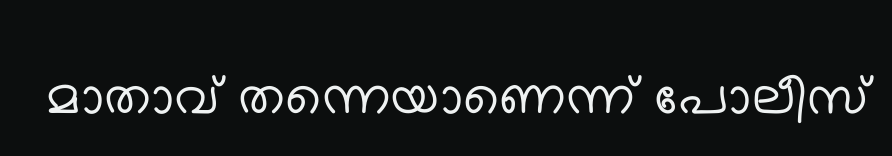മാതാവ് തന്നെയാണെന്ന് പോലീസ്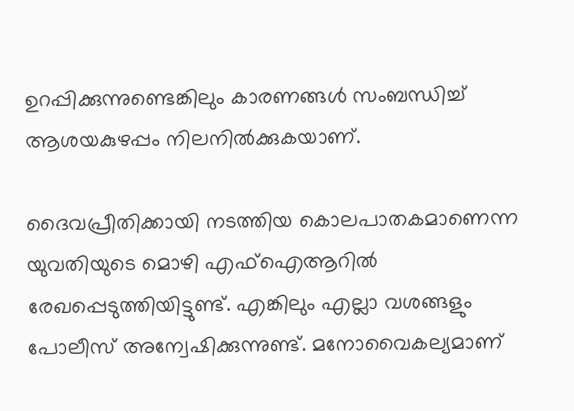ഉറപ്പിക്കുന്നുണ്ടെങ്കിലും കാരണങ്ങൾ സംബന്ധിച്ച് ആശയകുഴപ്പം നിലനിൽക്കുകയാണ്.

ദൈവപ്രീതിക്കായി നടത്തിയ കൊലപാതകമാണെന്ന യുവതിയുടെ മൊഴി എഫ്‌ഐആറിൽ രേഖപ്പെടുത്തിയിട്ടുണ്ട്. എങ്കിലും എല്ലാ വശങ്ങളും പോലീസ് അന്വേഷിക്കുന്നുണ്ട്. മനോവൈകല്യമാണ്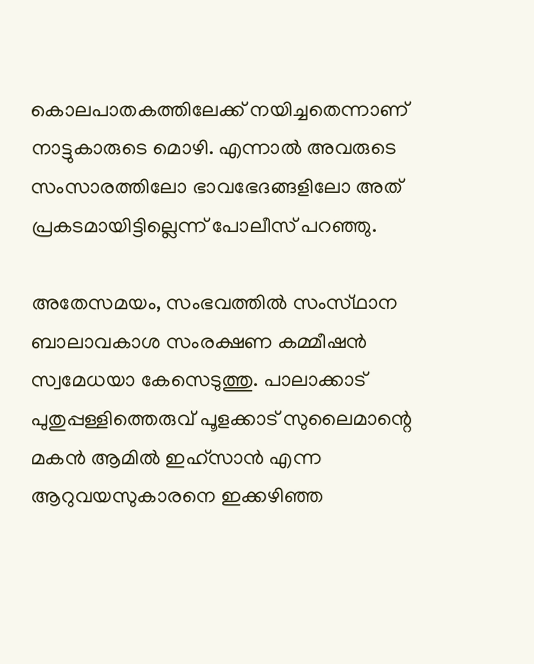കൊലപാതകത്തിലേക്ക് നയിച്ചതെന്നാണ് നാട്ടുകാരുടെ മൊഴി. എന്നാൽ അവരുടെ സംസാരത്തിലോ ഭാവഭേദങ്ങളിലോ അത് പ്രകടമായിട്ടില്ലെന്ന് പോലീസ് പറഞ്ഞു.

അതേസമയം, സംഭവത്തിൽ സംസ്‌ഥാന ബാലാവകാശ സംരക്ഷണ കമ്മീഷൻ സ്വമേധയാ കേസെടുത്തു. പാലാക്കാട് പുതുപ്പള്ളിത്തെരുവ് പൂളക്കാട് സുലൈമാന്റെ മകൻ ആമിൽ ഇഹ്‌സാൻ എന്ന ആറുവയസുകാരനെ ഇക്കഴിഞ്ഞ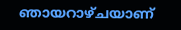ഞായറാഴ്‌ചയാണ്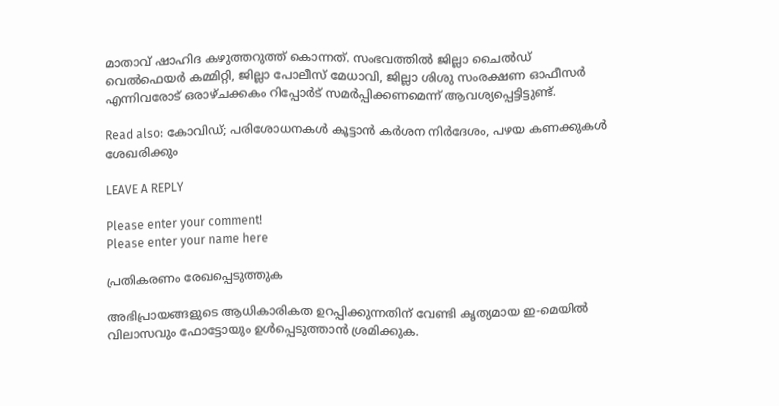മാതാവ് ഷാഹിദ കഴുത്തറുത്ത് കൊന്നത്. സംഭവത്തിൽ ജില്ലാ ചൈൽഡ് വെൽഫെയർ കമ്മിറ്റി, ജില്ലാ പോലീസ് മേധാവി, ജില്ലാ ശിശു സംരക്ഷണ ഓഫീസർ എന്നിവരോട് ഒരാഴ്‌ചക്കകം റിപ്പോർട് സമർപ്പിക്കണമെന്ന് ആവശ്യപ്പെട്ടിട്ടുണ്ട്.

Read also: കോവിഡ്; പരിശോധനകൾ കൂട്ടാൻ കർശന നിർദേശം, പഴയ കണക്കുകൾ ശേഖരിക്കും

LEAVE A REPLY

Please enter your comment!
Please enter your name here

പ്രതികരണം രേഖപ്പെടുത്തുക

അഭിപ്രായങ്ങളുടെ ആധികാരികത ഉറപ്പിക്കുന്നതിന് വേണ്ടി കൃത്യമായ ഇ-മെയിൽ വിലാസവും ഫോട്ടോയും ഉൾപ്പെടുത്താൻ ശ്രമിക്കുക.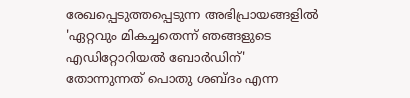രേഖപ്പെടുത്തപ്പെടുന്ന അഭിപ്രായങ്ങളിൽ 'ഏറ്റവും മികച്ചതെന്ന് ഞങ്ങളുടെ എഡിറ്റോറിയൽ ബോർഡിന്' തോന്നുന്നത് പൊതു ശബ്‌ദം എന്ന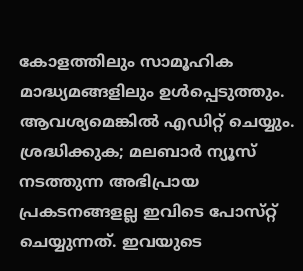കോളത്തിലും സാമൂഹിക മാദ്ധ്യമങ്ങളിലും ഉൾപ്പെടുത്തും. ആവശ്യമെങ്കിൽ എഡിറ്റ് ചെയ്യും. ശ്രദ്ധിക്കുക; മലബാർ ന്യൂസ് നടത്തുന്ന അഭിപ്രായ പ്രകടനങ്ങളല്ല ഇവിടെ പോസ്‌റ്റ് ചെയ്യുന്നത്. ഇവയുടെ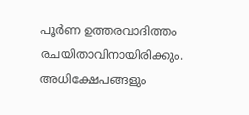പൂർണ ഉത്തരവാദിത്തം രചയിതാവിനായിരിക്കും. അധിക്ഷേപങ്ങളും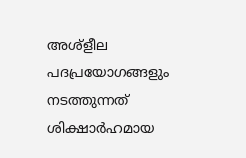അശ്‌ളീല പദപ്രയോഗങ്ങളും നടത്തുന്നത് ശിക്ഷാർഹമായ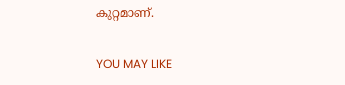കുറ്റമാണ്.

YOU MAY LIKE